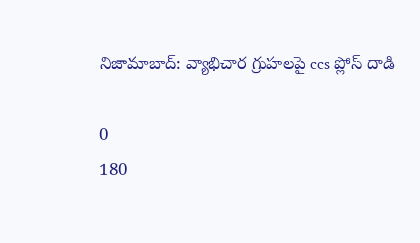నిజామాబాద్: వ్యాభిచార గ్రుహలపై ccs ప్లోస్ దాడి

0
180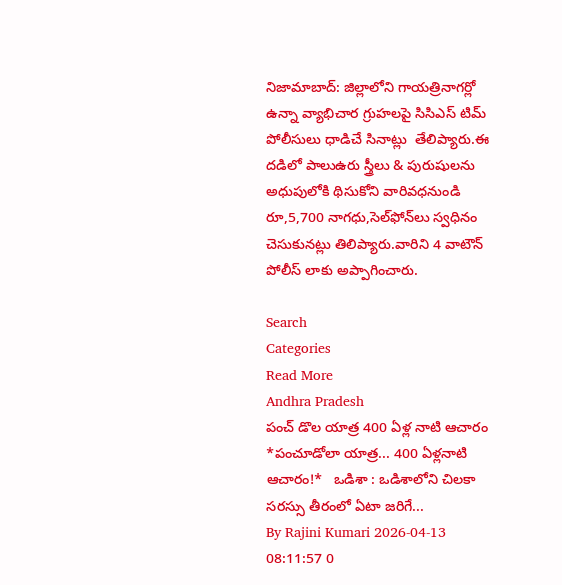నిజామాబాద్: జిల్లాలోని గాయత్రినాగర్లో ఉన్నా వ్యాభిచార గ్రుహలపై సిసిఎస్ టిమ్ పోలీసులు ధాడిచే సినాట్లు  తేలిప్యారు.ఈ దడిలో పాలుఉరు స్త్రీలు & పురుషులను అధుపులోకి థిసుకోని వారివధనుండి రూ,5,700 నాగధు,సెల్‌ఫోన్‌లు స్వధినం చెసుకునట్లు తిలిప్యారు.వారిని 4 వాటౌన్ పోలీస్ లాకు అప్పాగించారు.

Search
Categories
Read More
Andhra Pradesh
పంచ్ డొల యాత్ర 400 ఏళ్ల నాటి ఆచారం
*పంచూడోలా యాత్ర... 400 ఏళ్లనాటి ఆచారం!*   ఒడిశా : ఒడిశాలోని చిలకా సరస్సు తీరంలో ఏటా జరిగే...
By Rajini Kumari 2026-04-13 08:11:57 0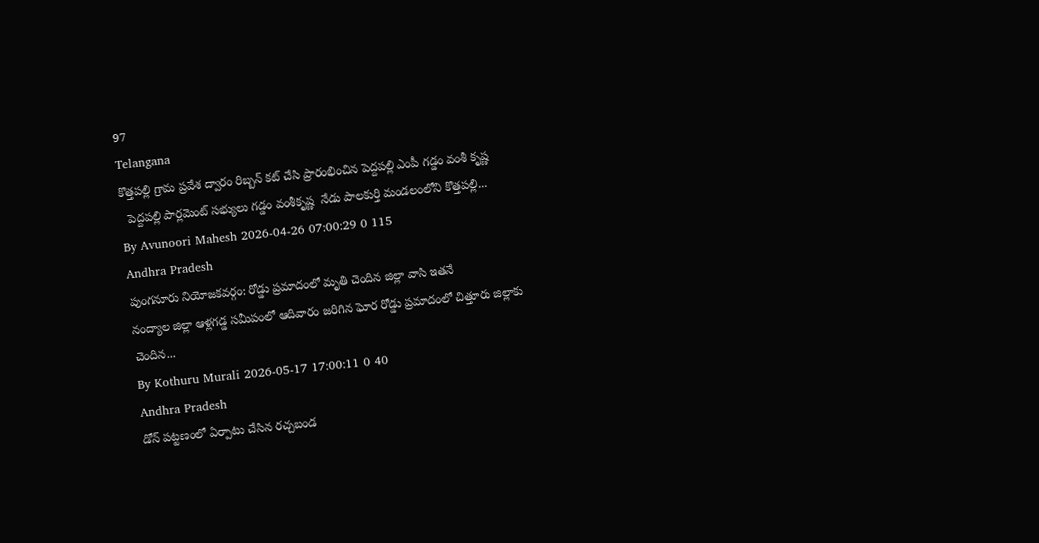97
Telangana
కొత్తపల్లి గ్రామ ప్రవేశ ద్వారం రిబ్బన్ కట్ చేసి ప్రారంభించిన పెద్దపల్లి ఎంపీ గడ్డం వంశీ కృష్ణ
  పెద్దపల్లి పార్లమెంట్ సభ్యులు గడ్డం వంశీకృష్ణ  నేడు పాలకుర్తి మండలంలోని కొత్తపల్లి...
By Avunoori Mahesh 2026-04-26 07:00:29 0 115
Andhra Pradesh
పుంగనూరు నియోజకవర్గం: రోడ్డు ప్రమాదంలో మృతి చెందిన జిల్లా వాసి ఇతనే
నంద్యాల జిల్లా ఆళ్లగడ్డ సమీపంలో ఆదివారం జరిగిన ఘోర రోడ్డు ప్రమాదంలో చిత్తూరు జిల్లాకు చెందిన...
By Kothuru Murali 2026-05-17 17:00:11 0 40
Andhra Pradesh
డోన్ పట్టణంలో ఏర్పాటు చేసిన రచ్చబండ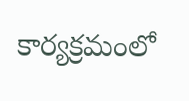కార్యక్రమంలో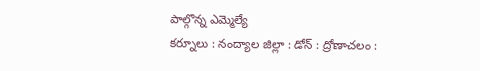పాల్గొన్న ఎమ్మెల్యే
కర్నూలు : నంద్యాల జిల్లా : డోన్ : ద్రోణాచలం :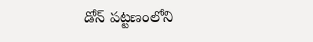డోన్ పట్టణంలోని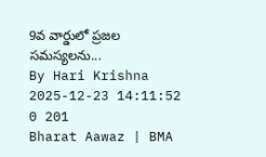9వ వార్డులో ప్రజల సమస్యలను...
By Hari Krishna 2025-12-23 14:11:52 0 201
Bharat Aawaz | BMA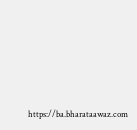https://ba.bharataawaz.com